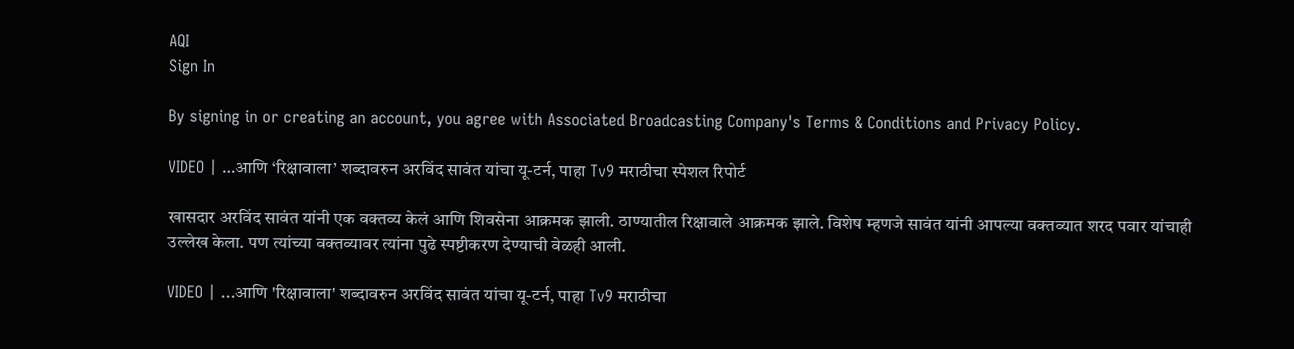AQI
Sign In

By signing in or creating an account, you agree with Associated Broadcasting Company's Terms & Conditions and Privacy Policy.

VIDEO | …आणि ‘रिक्षावाला’ शब्दावरुन अरविंद सावंत यांचा यू-टर्न, पाहा Tv9 मराठीचा स्पेशल रिपोर्ट

खासदार अरविंद सावंत यांनी एक वक्तव्य केलं आणि शिवसेना आक्रमक झाली. ठाण्यातील रिक्षावाले आक्रमक झाले. विशेष म्हणजे सावंत यांनी आपल्या वक्तव्यात शरद पवार यांचाही उल्लेख केला. पण त्यांच्या वक्तव्यावर त्यांना पुढे स्पष्टीकरण देण्याची वेळही आली.

VIDEO | ...आणि 'रिक्षावाला' शब्दावरुन अरविंद सावंत यांचा यू-टर्न, पाहा Tv9 मराठीचा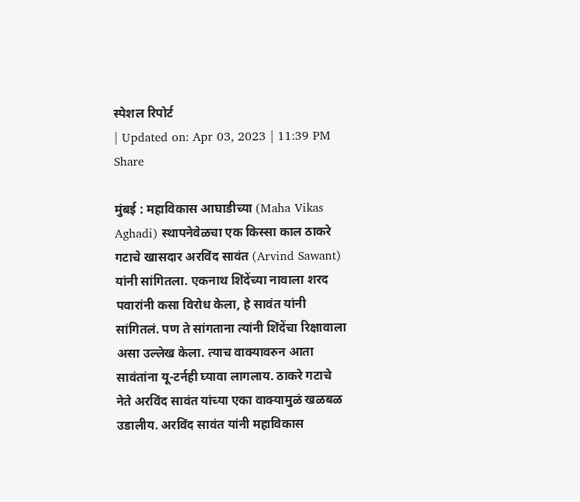स्पेशल रिपोर्ट
| Updated on: Apr 03, 2023 | 11:39 PM
Share

मुंबई : महाविकास आघाडीच्या (Maha Vikas Aghadi) स्थापनेवेळचा एक किस्सा काल ठाकरे गटाचे खासदार अरविंद सावंत (Arvind Sawant) यांनी सांगितला. एकनाथ शिंदेंच्या नावाला शरद पवारांनी कसा विरोध केला, हे सावंत यांनी सांगितलं. पण ते सांगताना त्यांनी शिंदेंचा रिक्षावाला असा उल्लेख केला. त्याच वाक्यावरुन आता सावंतांना यू-टर्नही घ्यावा लागलाय. ठाकरे गटाचे नेते अरविंद सावंत यांच्या एका वाक्यामुळं खळबळ उडालीय. अरविंद सावंत यांनी महाविकास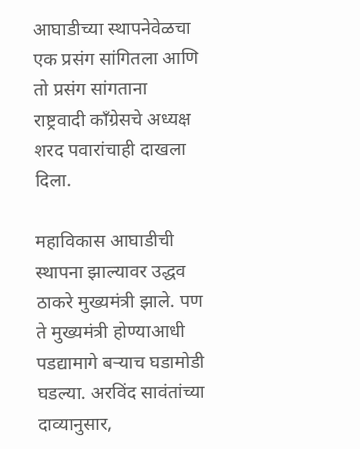आघाडीच्या स्थापनेवेळचा एक प्रसंग सांगितला आणि तो प्रसंग सांगताना राष्ट्रवादी काँग्रेसचे अध्यक्ष शरद पवारांचाही दाखला दिला.

महाविकास आघाडीची स्थापना झाल्यावर उद्धव ठाकरे मुख्यमंत्री झाले. पण ते मुख्यमंत्री होण्याआधी पडद्यामागे बऱ्याच घडामोडी घडल्या. अरविंद सावंतांच्या दाव्यानुसार,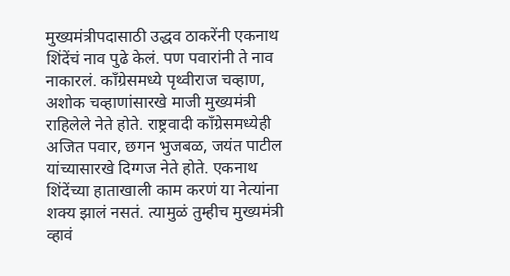मुख्यमंत्रीपदासाठी उद्धव ठाकरेंनी एकनाथ शिंदेंचं नाव पुढे केलं. पण पवारांनी ते नाव नाकारलं. काँग्रेसमध्ये पृथ्वीराज चव्हाण, अशोक चव्हाणांसारखे माजी मुख्यमंत्री राहिलेले नेते होते. राष्ट्रवादी काँग्रेसमध्येही अजित पवार, छगन भुजबळ, जयंत पाटील यांच्यासारखे दिग्गज नेते होते. एकनाथ शिंदेंच्या हाताखाली काम करणं या नेत्यांना शक्य झालं नसतं. त्यामुळं तुम्हीच मुख्यमंत्री व्हावं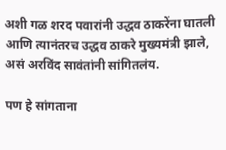अशी गळ शरद पवारांनी उद्धव ठाकरेंना घातली आणि त्यानंतरच उद्धव ठाकरे मुख्यमंत्री झाले, असं अरविंद सावंतांनी सांगितलंय.

पण हे सांगताना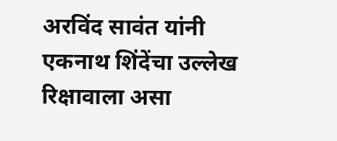अरविंद सावंत यांनी एकनाथ शिंदेंचा उल्लेख रिक्षावाला असा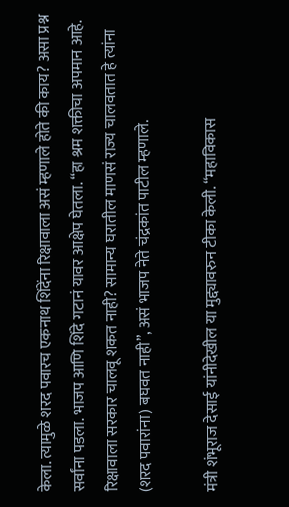केला. त्यामुळे शरद पवारच एकनाथ शिंदेंना रिक्षावाला असं म्हणाले होते की काय? असा प्रश्न सर्वांना पडला. भाजप आणि शिंदे गटानं यावर आक्षेप घेतला. “हा श्रम शक्तीचा अपमान आहे. रिक्षावाला सरकार चालवू शकत नाही? सामान्य घरातील माणसं राज्य चालवतात हे त्यांना (शरद पवारांना) बघवत नाही”, असं भाजप नेते चंद्रकांत पाटील म्हणाले.

मंत्री शंभूराज देसाई यांनीदेखील या मुद्द्यावरुन टीका केली. “महाविकास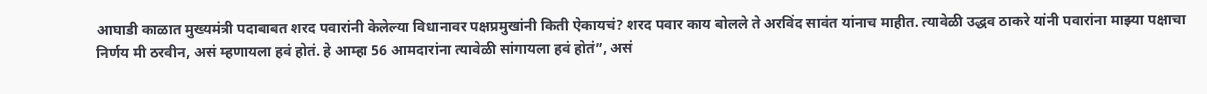आघाडी काळात मुख्यमंत्री पदाबाबत शरद पवारांनी केलेल्या विधानावर पक्षप्रमुखांनी किती ऐकायचं? शरद पवार काय बोलले ते अरविंद सावंत यांनाच माहीत. त्यावेळी उद्धव ठाकरे यांनी पवारांना माझ्या पक्षाचा निर्णय मी ठरवीन, असं म्हणायला हवं होतं. हे आम्हा 56 आमदारांना त्यावेळी सांगायला हवं होतं”, असं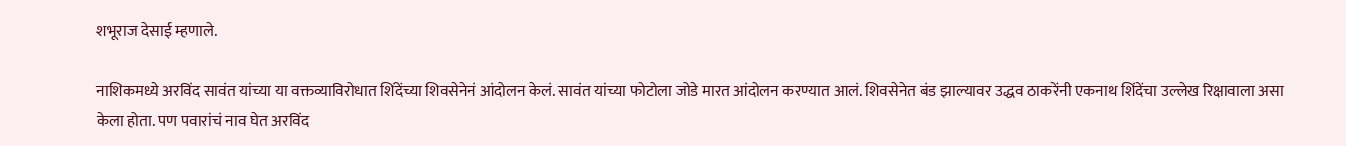शभूराज देसाई म्हणाले.

नाशिकमध्ये अरविंद सावंत यांच्या या वक्तव्याविरोधात शिंदेंच्या शिवसेनेनं आंदोलन केलं. सावंत यांच्या फोटोला जोडे मारत आंदोलन करण्यात आलं. शिवसेनेत बंड झाल्यावर उद्धव ठाकरेंनी एकनाथ शिंदेंचा उल्लेख रिक्षावाला असा केला होता. पण पवारांचं नाव घेत अरविंद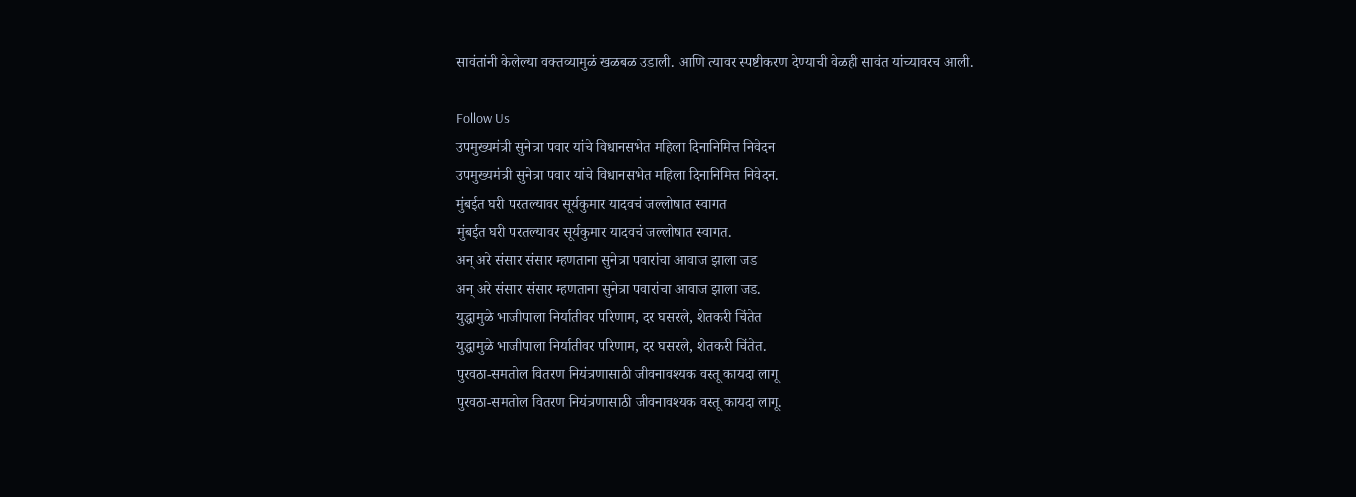सावंतांनी केलेल्या वक्तव्यामुळं खळबळ उडाली. आणि त्यावर स्पष्टीकरण देण्याची वेळही सावंत यांच्यावरच आली.

Follow Us
उपमुख्यमंत्री सुनेत्रा पवार यांचे विधानसभेत महिला दिनानिमित्त निवेदन
उपमुख्यमंत्री सुनेत्रा पवार यांचे विधानसभेत महिला दिनानिमित्त निवेदन.
मुंबईत घरी परतल्यावर सूर्यकुमार यादवचं जल्लोषात स्वागत
मुंबईत घरी परतल्यावर सूर्यकुमार यादवचं जल्लोषात स्वागत.
अन् अरे संसार संसार म्हणताना सुनेत्रा पवारांचा आवाज झाला जड
अन् अरे संसार संसार म्हणताना सुनेत्रा पवारांचा आवाज झाला जड.
युद्धामुळे भाजीपाला निर्यातीवर परिणाम, दर घसरले, शेतकरी चिंतेत
युद्धामुळे भाजीपाला निर्यातीवर परिणाम, दर घसरले, शेतकरी चिंतेत.
पुरवठा-समतोल वितरण नियंत्रणासाठी जीवनावश्यक वस्तू कायदा लागू
पुरवठा-समतोल वितरण नियंत्रणासाठी जीवनावश्यक वस्तू कायदा लागू.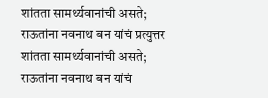शांतता सामर्थ्यवानांची असते; राऊतांना नवनाथ बन यांचं प्रत्युत्तर
शांतता सामर्थ्यवानांची असते; राऊतांना नवनाथ बन यांचं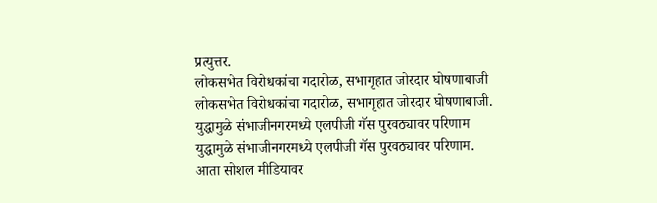प्रत्युत्तर.
लोकसभेत विरोधकांचा गदारोळ, सभागृहात जोरदार घोषणाबाजी
लोकसभेत विरोधकांचा गदारोळ, सभागृहात जोरदार घोषणाबाजी.
युद्धामुळे संभाजीनगरमध्ये एलपीजी गॅस पुरवठ्यावर परिणाम
युद्धामुळे संभाजीनगरमध्ये एलपीजी गॅस पुरवठ्यावर परिणाम.
आता सोशल मीडियावर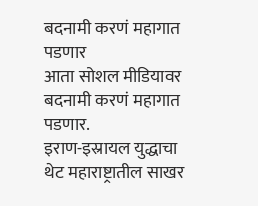बदनामी करणं महागात पडणार
आता सोशल मीडियावर बदनामी करणं महागात पडणार.
इराण-इस्रायल युद्धाचा थेट महाराष्ट्रातील साखर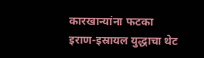कारखान्यांना फटका
इराण-इस्रायल युद्धाचा थेट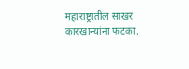महाराष्ट्रातील साखर कारखान्यांना फटका.